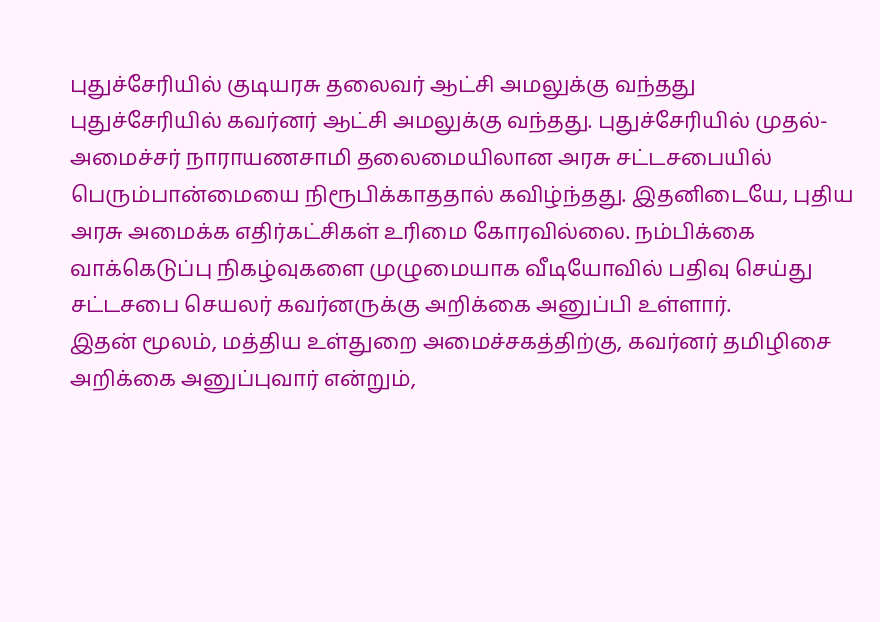புதுச்சேரியில் குடியரசு தலைவர் ஆட்சி அமலுக்கு வந்தது
புதுச்சேரியில் கவர்னர் ஆட்சி அமலுக்கு வந்தது. புதுச்சேரியில் முதல்-அமைச்சர் நாராயணசாமி தலைமையிலான அரசு சட்டசபையில் பெரும்பான்மையை நிரூபிக்காததால் கவிழ்ந்தது. இதனிடையே, புதிய அரசு அமைக்க எதிர்கட்சிகள் உரிமை கோரவில்லை. நம்பிக்கை வாக்கெடுப்பு நிகழ்வுகளை முழுமையாக வீடியோவில் பதிவு செய்து சட்டசபை செயலர் கவர்னருக்கு அறிக்கை அனுப்பி உள்ளார்.
இதன் மூலம், மத்திய உள்துறை அமைச்சகத்திற்கு, கவர்னர் தமிழிசை அறிக்கை அனுப்புவார் என்றும்,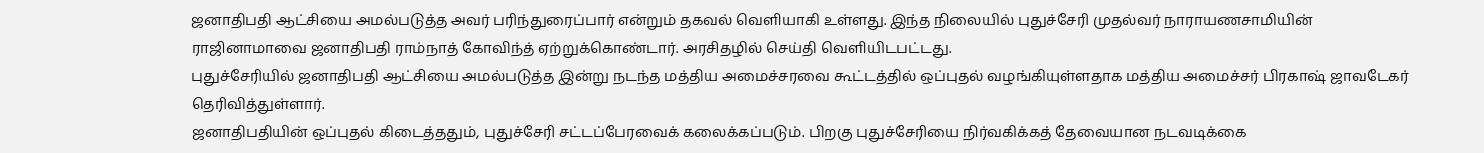ஜனாதிபதி ஆட்சியை அமல்படுத்த அவர் பரிந்துரைப்பார் என்றும் தகவல் வெளியாகி உள்ளது. இந்த நிலையில் புதுச்சேரி முதல்வர் நாராயணசாமியின் ராஜினாமாவை ஜனாதிபதி ராம்நாத் கோவிந்த் ஏற்றுக்கொண்டார். அரசிதழில் செய்தி வெளியிடபட்டது.
புதுச்சேரியில் ஜனாதிபதி ஆட்சியை அமல்படுத்த இன்று நடந்த மத்திய அமைச்சரவை கூட்டத்தில் ஒப்புதல் வழங்கியுள்ளதாக மத்திய அமைச்சர் பிரகாஷ் ஜாவடேகர் தெரிவித்துள்ளார்.
ஜனாதிபதியின் ஒப்புதல் கிடைத்ததும், புதுச்சேரி சட்டப்பேரவைக் கலைக்கப்படும். பிறகு புதுச்சேரியை நிர்வகிக்கத் தேவையான நடவடிக்கை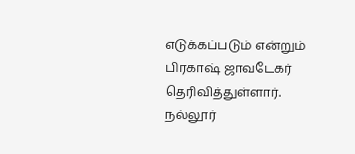எடுக்கப்படும் என்றும் பிரகாஷ் ஜாவடேகர் தெரிவித்துள்ளார்.
நல்லூர்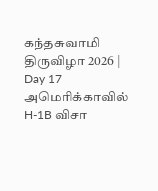கந்தசுவாமி திருவிழா 2026 | Day 17
அமெரிக்காவில் H-1B விசா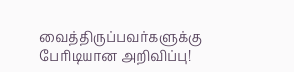வைத்திருப்பவர்களுக்கு பேரிடியான அறிவிப்பு!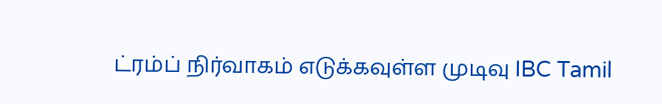ட்ரம்ப் நிர்வாகம் எடுக்கவுள்ள முடிவு IBC Tamil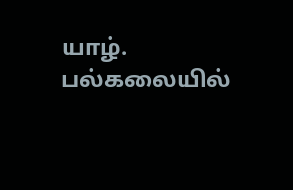யாழ். பல்கலையில்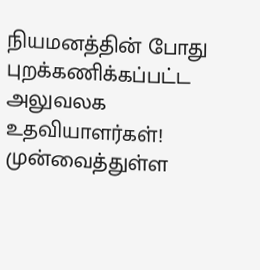நியமனத்தின் போது புறக்கணிக்கப்பட்ட அலுவலக உதவியாளர்கள்! முன்வைத்துள்ள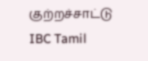குற்றச்சாட்டு IBC Tamil